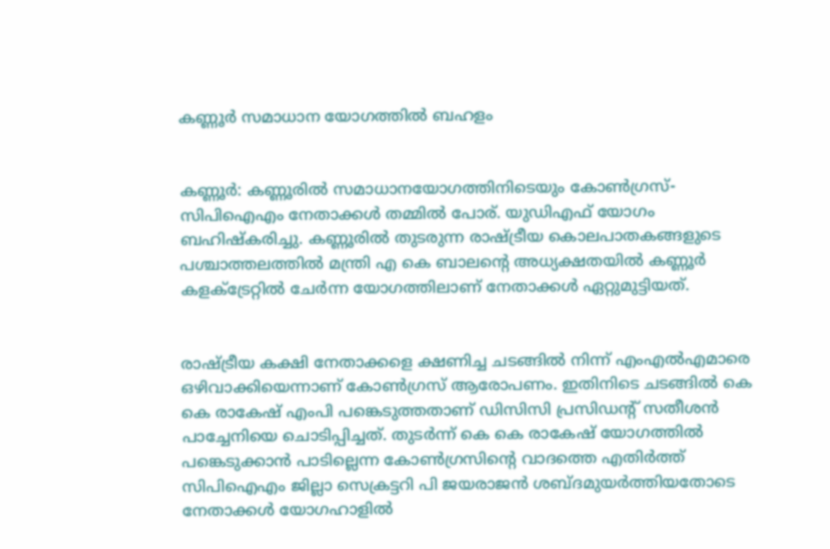കണ്ണൂര്‍ സമാധാന യോഗത്തില്‍ ബഹളം


കണ്ണൂര്‍: കണ്ണൂരില്‍ സമാധാനയോഗത്തിനിടെയും കോണ്‍ഗ്രസ്-സിപിഐഎം നേതാക്കള്‍ തമ്മില്‍ പോര്. യുഡിഎഫ് യോഗം ബഹിഷ്‌കരിച്ചു. കണ്ണൂരില്‍ തുടരുന്ന രാഷ്ട്രീയ കൊലപാതകങ്ങളുടെ പശ്ചാത്തലത്തില്‍ മന്ത്രി എ കെ ബാലന്റെ അധ്യക്ഷതയില്‍ കണ്ണൂര്‍ കളക്ട്രേറ്റില്‍ ചേര്‍ന്ന യോഗത്തിലാണ് നേതാക്കള്‍ ഏറ്റുമുട്ടിയത്.


രാഷ്ട്രീയ കക്ഷി നേതാക്കളെ ക്ഷണിച്ച ചടങ്ങില്‍ നിന്ന് എംഎല്‍എമാരെ ഒഴിവാക്കിയെന്നാണ് കോണ്‍ഗ്രസ് ആരോപണം. ഇതിനിടെ ചടങ്ങില്‍ കെ കെ രാകേഷ് എംപി പങ്കെടുത്തതാണ് ഡിസിസി പ്രസിഡന്റ് സതീശന്‍ പാച്ചേനിയെ ചൊടിപ്പിച്ചത്. തുടര്‍ന്ന് കെ കെ രാകേഷ് യോഗത്തില്‍ പങ്കെടുക്കാന്‍ പാടില്ലെന്ന കോണ്‍ഗ്രസിന്റെ വാദത്തെ എതിര്‍ത്ത് സിപിഐഎം ജില്ലാ സെക്രട്ടറി പി ജയരാജന്‍ ശബ്ദമുയര്‍ത്തിയതോടെ നേതാക്കള്‍ യോഗഹാളില്‍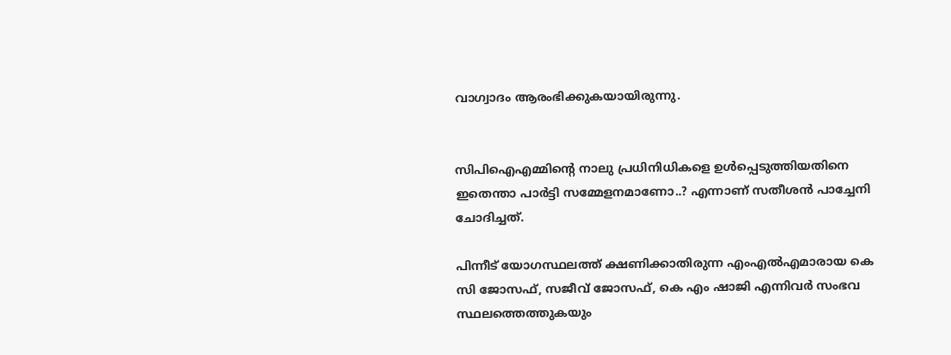വാഗ്വാദം ആരംഭിക്കുകയായിരുന്നു.


സിപിഐഎമ്മിന്റെ നാലു പ്രധിനിധികളെ ഉള്‍പ്പെടുത്തിയതിനെ ഇതെന്താ പാര്‍ട്ടി സമ്മേളനമാണോ..? എന്നാണ് സതീശന്‍ പാച്ചേനി ചോദിച്ചത്.

പിന്നീട് യോഗസ്ഥലത്ത് ക്ഷണിക്കാതിരുന്ന എംഎല്‍എമാരായ കെ സി ജോസഫ്, സജീവ് ജോസഫ്, കെ എം ഷാജി എന്നിവര്‍ സംഭവ സ്ഥലത്തെത്തുകയും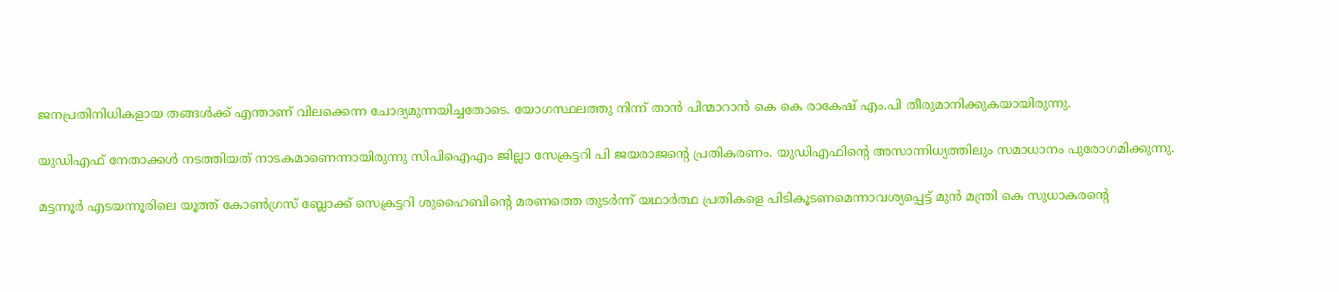ജനപ്രതിനിധികളായ തങ്ങള്‍ക്ക് എന്താണ് വിലക്കെന്ന ചോദ്യമുന്നയിച്ചതോടെ. യോഗസ്ഥലത്തു നിന്ന് താന്‍ പിന്മാറാന്‍ കെ കെ രാകേഷ് എം.പി തീരുമാനിക്കുകയായിരുന്നു.

യുഡിഎഫ് നേതാക്കള്‍ നടത്തിയത് നാടകമാണെന്നായിരുന്നു സിപിഐഎം ജില്ലാ സേക്രട്ടറി പി ജയരാജന്റെ പ്രതികരണം. യുഡിഎഫിന്റെ അസാന്നിധ്യത്തിലും സമാധാനം പുരോഗമിക്കുന്നു.

മട്ടന്നൂര്‍ എടയന്നൂരിലെ യൂത്ത് കോണ്‍ഗ്രസ് ബ്ലോക്ക് സെക്രട്ടറി ശുഹൈബിന്റെ മരണത്തെ തുടര്‍ന്ന് യഥാര്‍ത്ഥ പ്രതികളെ പിടികൂടണമെന്നാവശ്യപ്പെട്ട് മുന്‍ മന്ത്രി കെ സുധാകരന്റെ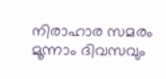നിരാഹാര സമരം മൂന്നാം ദിവസവും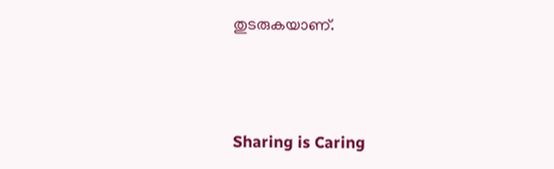തുടരുകയാണ്.



Sharing is Caring